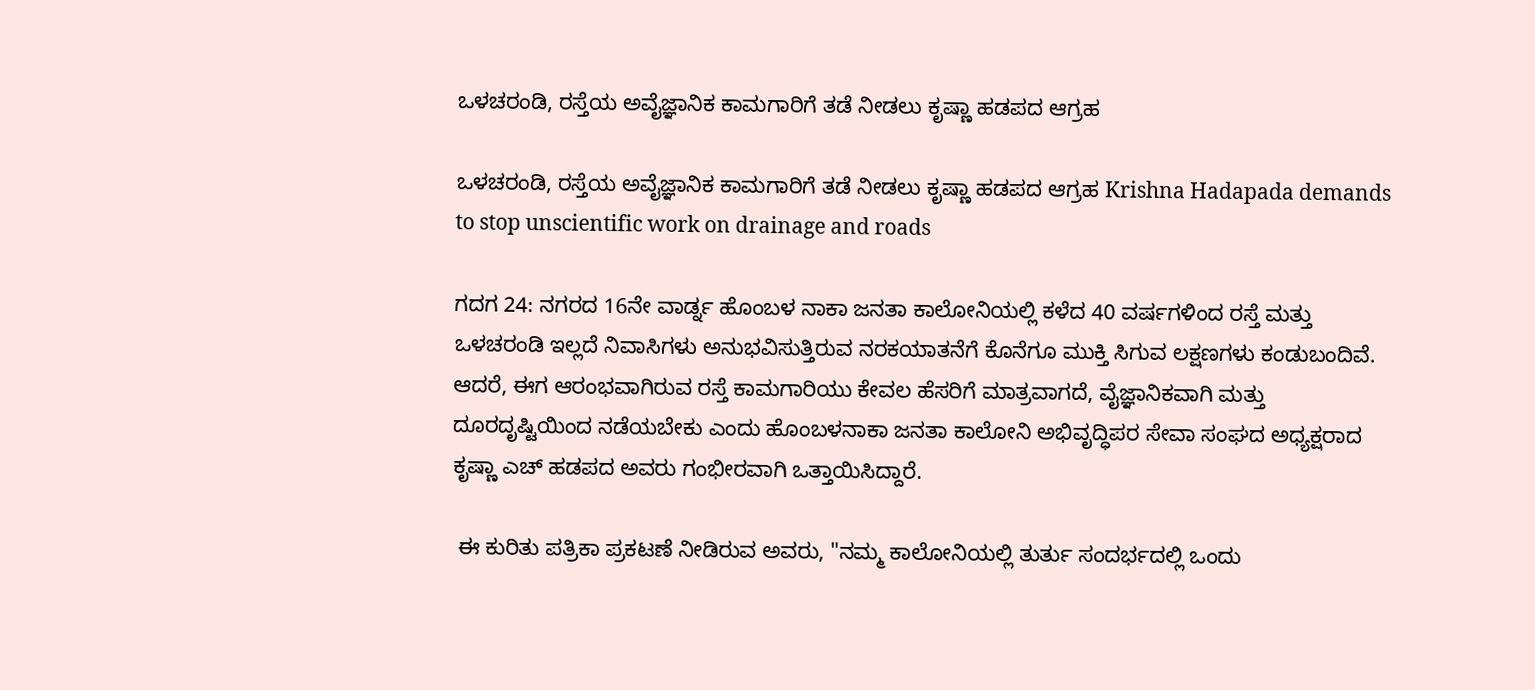ಒಳಚರಂಡಿ, ರಸ್ತೆಯ ಅವೈಜ್ಞಾನಿಕ ಕಾಮಗಾರಿಗೆ ತಡೆ ನೀಡಲು ಕೃಷ್ಣಾ ಹಡಪದ ಆಗ್ರಹ

ಒಳಚರಂಡಿ, ರಸ್ತೆಯ ಅವೈಜ್ಞಾನಿಕ ಕಾಮಗಾರಿಗೆ ತಡೆ ನೀಡಲು ಕೃಷ್ಣಾ ಹಡಪದ ಆಗ್ರಹ Krishna Hadapada demands to stop unscientific work on drainage and roads

ಗದಗ 24: ನಗರದ 16ನೇ ವಾರ್ಡ್ನ ಹೊಂಬಳ ನಾಕಾ ಜನತಾ ಕಾಲೋನಿಯಲ್ಲಿ ಕಳೆದ 40 ವರ್ಷಗಳಿಂದ ರಸ್ತೆ ಮತ್ತು ಒಳಚರಂಡಿ ಇಲ್ಲದೆ ನಿವಾಸಿಗಳು ಅನುಭವಿಸುತ್ತಿರುವ ನರಕಯಾತನೆಗೆ ಕೊನೆಗೂ ಮುಕ್ತಿ ಸಿಗುವ ಲಕ್ಷಣಗಳು ಕಂಡುಬಂದಿವೆ. ಆದರೆ, ಈಗ ಆರಂಭವಾಗಿರುವ ರಸ್ತೆ ಕಾಮಗಾರಿಯು ಕೇವಲ ಹೆಸರಿಗೆ ಮಾತ್ರವಾಗದೆ, ವೈಜ್ಞಾನಿಕವಾಗಿ ಮತ್ತು ದೂರದೃಷ್ಟಿಯಿಂದ ನಡೆಯಬೇಕು ಎಂದು ಹೊಂಬಳನಾಕಾ ಜನತಾ ಕಾಲೋನಿ ಅಭಿವೃದ್ಧಿಪರ ಸೇವಾ ಸಂಘದ ಅಧ್ಯಕ್ಷರಾದ ಕೃಷ್ಣಾ ಎಚ್ ಹಡಪದ ಅವರು ಗಂಭೀರವಾಗಿ ಒತ್ತಾಯಿಸಿದ್ದಾರೆ.

 ಈ ಕುರಿತು ಪತ್ರಿಕಾ ಪ್ರಕಟಣೆ ನೀಡಿರುವ ಅವರು, "ನಮ್ಮ ಕಾಲೋನಿಯಲ್ಲಿ ತುರ್ತು ಸಂದರ್ಭದಲ್ಲಿ ಒಂದು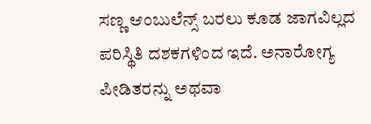ಸಣ್ಣ ಆಂಬುಲೆನ್ಸ್‌ ಬರಲು ಕೂಡ ಜಾಗವಿಲ್ಲದ ಪರಿಸ್ಥಿತಿ ದಶಕಗಳಿಂದ ಇದೆ. ಅನಾರೋಗ್ಯ ಪೀಡಿತರನ್ನು ಅಥವಾ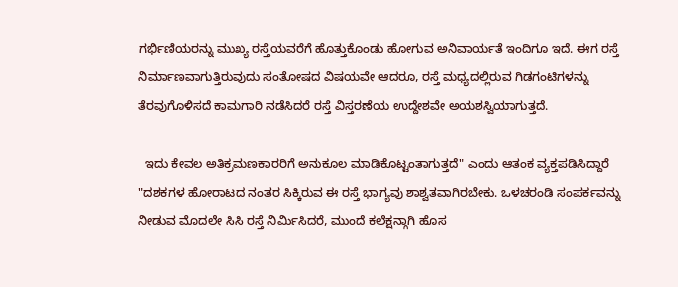ಗರ್ಭಿಣಿಯರನ್ನು ಮುಖ್ಯ ರಸ್ತೆಯವರೆಗೆ ಹೊತ್ತುಕೊಂಡು ಹೋಗುವ ಅನಿವಾರ್ಯತೆ ಇಂದಿಗೂ ಇದೆ. ಈಗ ರಸ್ತೆ ನಿರ್ಮಾಣವಾಗುತ್ತಿರುವುದು ಸಂತೋಷದ ವಿಷಯವೇ ಆದರೂ, ರಸ್ತೆ ಮಧ್ಯದಲ್ಲಿರುವ ಗಿಡಗಂಟಿಗಳನ್ನು ತೆರವುಗೊಳಿಸದೆ ಕಾಮಗಾರಿ ನಡೆಸಿದರೆ ರಸ್ತೆ ವಿಸ್ತರಣೆಯ ಉದ್ದೇಶವೇ ಅಯಶಸ್ವಿಯಾಗುತ್ತದೆ.

  ಇದು ಕೇವಲ ಅತಿಕ್ರಮಣಕಾರರಿಗೆ ಅನುಕೂಲ ಮಾಡಿಕೊಟ್ಟಂತಾಗುತ್ತದೆ" ಎಂದು ಆತಂಕ ವ್ಯಕ್ತಪಡಿಸಿದ್ದಾರೆ    "ದಶಕಗಳ ಹೋರಾಟದ ನಂತರ ಸಿಕ್ಕಿರುವ ಈ ರಸ್ತೆ ಭಾಗ್ಯವು ಶಾಶ್ವತವಾಗಿರಬೇಕು. ಒಳಚರಂಡಿ ಸಂಪರ್ಕವನ್ನು ನೀಡುವ ಮೊದಲೇ ಸಿಸಿ ರಸ್ತೆ ನಿರ್ಮಿಸಿದರೆ, ಮುಂದೆ ಕಲೆಕ್ಷನ್ಗಾಗಿ ಹೊಸ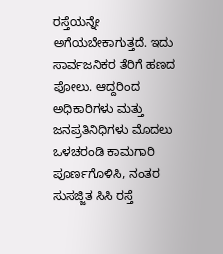ರಸ್ತೆಯನ್ನೇ ಅಗೆಯಬೇಕಾಗುತ್ತದೆ. ಇದು ಸಾರ್ವಜನಿಕರ ತೆರಿಗೆ ಹಣದ ಪೋಲು. ಆದ್ದರಿಂದ ಅಧಿಕಾರಿಗಳು ಮತ್ತು ಜನಪ್ರತಿನಿಧಿಗಳು ಮೊದಲು ಒಳಚರಂಡಿ ಕಾಮಗಾರಿ ಪೂರ್ಣಗೊಳಿಸಿ, ನಂತರ ಸುಸಜ್ಜಿತ ಸಿಸಿ ರಸ್ತೆ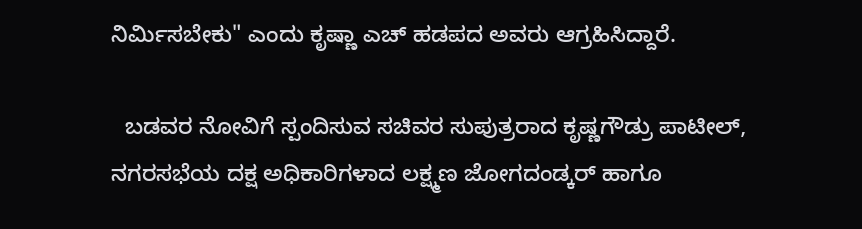ನಿರ್ಮಿಸಬೇಕು" ಎಂದು ಕೃಷ್ಣಾ ಎಚ್ ಹಡಪದ ಅವರು ಆಗ್ರಹಿಸಿದ್ದಾರೆ.

  ಬಡವರ ನೋವಿಗೆ ಸ್ಪಂದಿಸುವ ಸಚಿವರ ಸುಪುತ್ರರಾದ ಕೃಷ್ಣಗೌಡ್ರು ಪಾಟೀಲ್, ನಗರಸಭೆಯ ದಕ್ಷ ಅಧಿಕಾರಿಗಳಾದ ಲಕ್ಷ್ಮಣ ಜೋಗದಂಡ್ಕರ್ ಹಾಗೂ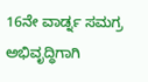16ನೇ ವಾರ್ಡ್ನ ಸಮಗ್ರ ಅಭಿವೃದ್ಧಿಗಾಗಿ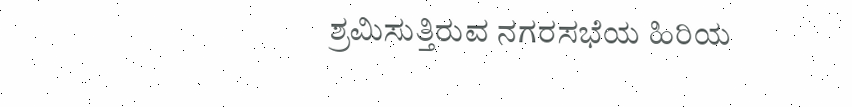ಶ್ರಮಿಸುತ್ತಿರುವ ನಗರಸಭೆಯ ಹಿರಿಯ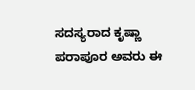ಸದಸ್ಯರಾದ ಕೃಷ್ಣಾ ಪರಾಪೂರ ಅವರು ಈ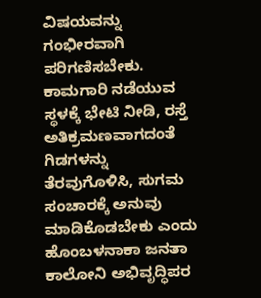ವಿಷಯವನ್ನು ಗಂಭೀರವಾಗಿ ಪರಿಗಣಿಸಬೇಕು. ಕಾಮಗಾರಿ ನಡೆಯುವ ಸ್ಥಳಕ್ಕೆ ಭೇಟಿ ನೀಡಿ, ರಸ್ತೆ ಅತಿಕ್ರಮಣವಾಗದಂತೆ ಗಿಡಗಳನ್ನು ತೆರವುಗೊಳಿಸಿ, ಸುಗಮ ಸಂಚಾರಕ್ಕೆ ಅನುವು ಮಾಡಿಕೊಡಬೇಕು ಎಂದು ಹೊಂಬಳನಾಕಾ ಜನತಾ ಕಾಲೋನಿ ಅಭಿವೃದ್ಧಿಪರ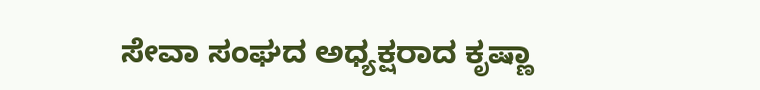ಸೇವಾ ಸಂಘದ ಅಧ್ಯಕ್ಷರಾದ ಕೃಷ್ಣಾ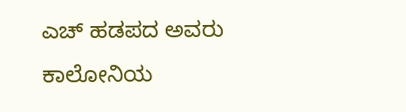ಎಚ್ ಹಡಪದ ಅವರು ಕಾಲೋನಿಯ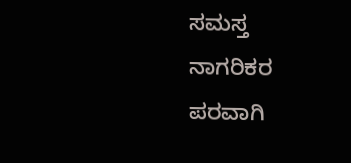ಸಮಸ್ತ ನಾಗರಿಕರ ಪರವಾಗಿ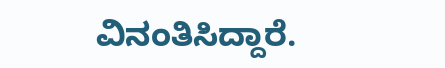ವಿನಂತಿಸಿದ್ದಾರೆ.